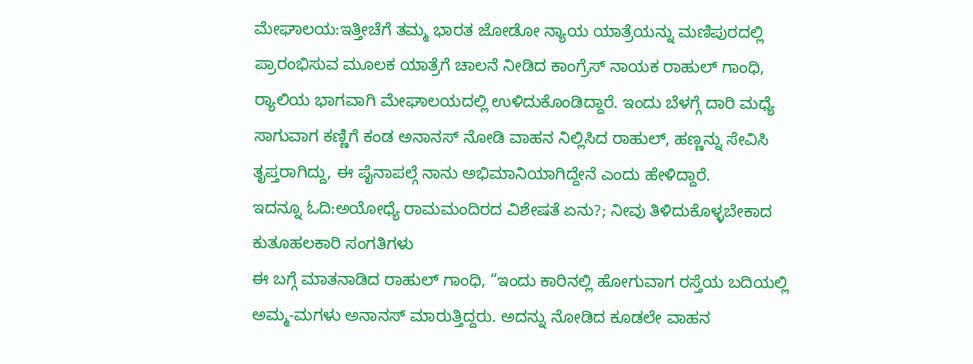ಮೇಘಾಲಯ:ಇತ್ತೀಚೆಗೆ ತಮ್ಮ ಭಾರತ ಜೋಡೋ ನ್ಯಾಯ ಯಾತ್ರೆಯನ್ನು ಮಣಿಪುರದಲ್ಲಿ ಪ್ರಾರಂಭಿಸುವ ಮೂಲಕ ಯಾತ್ರೆಗೆ ಚಾಲನೆ ನೀಡಿದ ಕಾಂಗ್ರೆಸ್ ನಾಯಕ ರಾಹುಲ್ ಗಾಂಧಿ, ರ‍್ಯಾಲಿಯ ಭಾಗವಾಗಿ ಮೇಘಾಲಯದಲ್ಲಿ ಉಳಿದುಕೊಂಡಿದ್ದಾರೆ. ಇಂದು ಬೆಳಗ್ಗೆ ದಾರಿ ಮಧ್ಯೆ ಸಾಗುವಾಗ ಕಣ್ಣಿಗೆ ಕಂಡ ಅನಾನಸ್ ನೋಡಿ ವಾಹನ ನಿಲ್ಲಿಸಿದ ರಾಹುಲ್, ಹಣ್ಣನ್ನು ಸೇವಿಸಿ ತೃಪ್ತರಾಗಿದ್ದು, ಈ ಪೈನಾಪಲ್ಗೆ ನಾನು ಅಭಿಮಾನಿಯಾಗಿದ್ದೇನೆ ಎಂದು ಹೇಳಿದ್ದಾರೆ.
ಇದನ್ನೂ ಓದಿ:ಅಯೋಧ್ಯೆ ರಾಮಮಂದಿರದ ವಿಶೇಷತೆ ಏನು?; ನೀವು ತಿಳಿದುಕೊಳ್ಳಬೇಕಾದ ಕುತೂಹಲಕಾರಿ ಸಂಗತಿಗಳು
ಈ ಬಗ್ಗೆ ಮಾತನಾಡಿದ ರಾಹುಲ್ ಗಾಂಧಿ, “ಇಂದು ಕಾರಿನಲ್ಲಿ ಹೋಗುವಾಗ ರಸ್ತೆಯ ಬದಿಯಲ್ಲಿ ಅಮ್ಮ-ಮಗಳು ಅನಾನಸ್ ಮಾರುತ್ತಿದ್ದರು. ಅದನ್ನು ನೋಡಿದ ಕೂಡಲೇ ವಾಹನ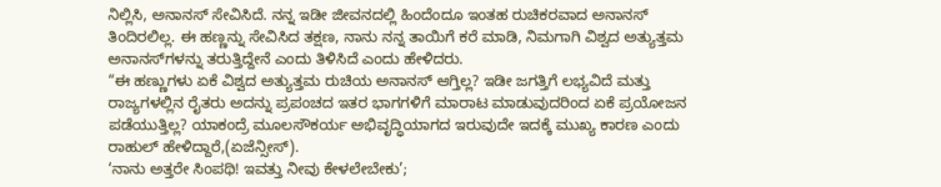ನಿಲ್ಲಿಸಿ, ಅನಾನಸ್ ಸೇವಿಸಿದೆ. ನನ್ನ ಇಡೀ ಜೀವನದಲ್ಲಿ ಹಿಂದೆಂದೂ ಇಂತಹ ರುಚಿಕರವಾದ ಅನಾನಸ್ ತಿಂದಿರಲಿಲ್ಲ. ಈ ಹಣ್ಣನ್ನು ಸೇವಿಸಿದ ತಕ್ಷಣ, ನಾನು ನನ್ನ ತಾಯಿಗೆ ಕರೆ ಮಾಡಿ, ನಿಮಗಾಗಿ ವಿಶ್ವದ ಅತ್ಯುತ್ತಮ ಅನಾನಸ್‌ಗಳನ್ನು ತರುತ್ತಿದ್ದೇನೆ ಎಂದು ತಿಳಿಸಿದೆ ಎಂದು ಹೇಳಿದರು.
“ಈ ಹಣ್ಣುಗಳು ಏಕೆ ವಿಶ್ವದ ಅತ್ಯುತ್ತಮ ರುಚಿಯ ಅನಾನಸ್ ಆಗ್ತಿಲ್ಲ? ಇಡೀ ಜಗತ್ತಿಗೆ ಲಭ್ಯವಿದೆ ಮತ್ತು ರಾಜ್ಯಗಳಲ್ಲಿನ ರೈತರು ಅದನ್ನು ಪ್ರಪಂಚದ ಇತರ ಭಾಗಗಳಿಗೆ ಮಾರಾಟ ಮಾಡುವುದರಿಂದ ಏಕೆ ಪ್ರಯೋಜನ ಪಡೆಯುತ್ತಿಲ್ಲ? ಯಾಕಂದ್ರೆ ಮೂಲಸೌಕರ್ಯ ಅಭಿವೃದ್ಧಿಯಾಗದ ಇರುವುದೇ ಇದಕ್ಕೆ ಮುಖ್ಯ ಕಾರಣ ಎಂದು ರಾಹುಲ್ ಹೇಳಿದ್ದಾರೆ,(ಏಜೆನ್ಸೀಸ್).
‘ನಾನು ಅತ್ತರೇ ಸಿಂಪಥಿ! ಇವತ್ತು ನೀವು ಕೇಳಲೇಬೇಕು’;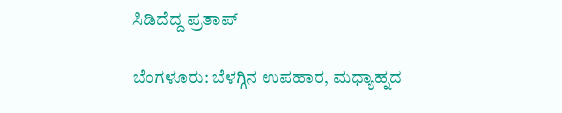ಸಿಡಿದೆದ್ದ ಪ್ರತಾಪ್

ಬೆಂಗಳೂರು: ಬೆಳಗ್ಗಿನ ಉಪಹಾರ, ಮಧ್ಯಾಹ್ನದ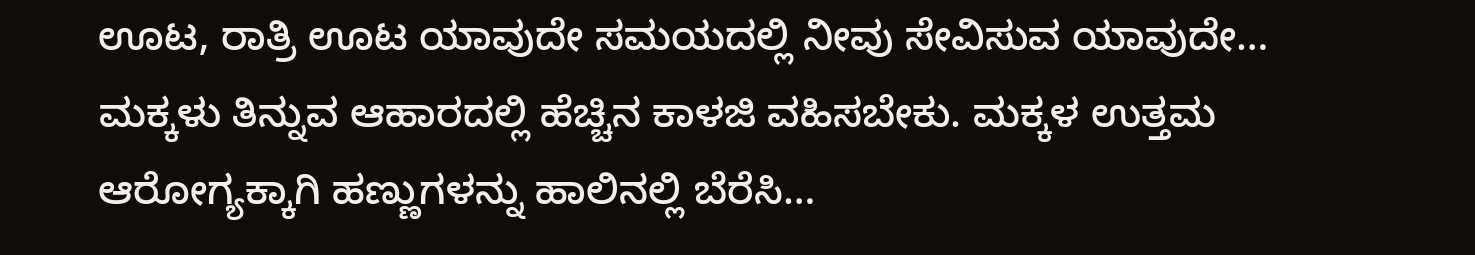ಊಟ, ರಾತ್ರಿ ಊಟ ಯಾವುದೇ ಸಮಯದಲ್ಲಿ ನೀವು ಸೇವಿಸುವ ಯಾವುದೇ…
ಮಕ್ಕಳು ತಿನ್ನುವ ಆಹಾರದಲ್ಲಿ ಹೆಚ್ಚಿನ ಕಾಳಜಿ ವಹಿಸಬೇಕು. ಮಕ್ಕಳ ಉತ್ತಮ ಆರೋಗ್ಯಕ್ಕಾಗಿ ಹಣ್ಣುಗಳನ್ನು ಹಾಲಿನಲ್ಲಿ ಬೆರೆಸಿ…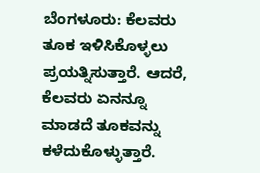ಬೆಂಗಳೂರು: ಕೆಲವರು ತೂಕ ಇಳಿಸಿಕೊಳ್ಳಲು ಪ್ರಯತ್ನಿಸುತ್ತಾರೆ. ಆದರೆ, ಕೆಲವರು ಏನನ್ನೂ ಮಾಡದೆ ತೂಕವನ್ನು ಕಳೆದುಕೊಳ್ಳುತ್ತಾರೆ.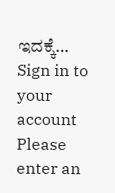ಇದಕ್ಕೆ…
Sign in to your account
Please enter an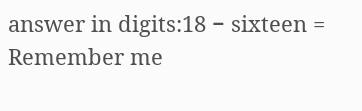answer in digits:18 − sixteen =
Remember me